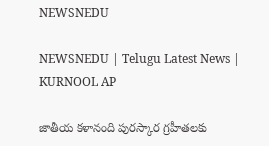NEWSNEDU

NEWSNEDU | Telugu Latest News | KURNOOL AP

జాతీయ కళానంది పురస్కార గ్రహీతలకు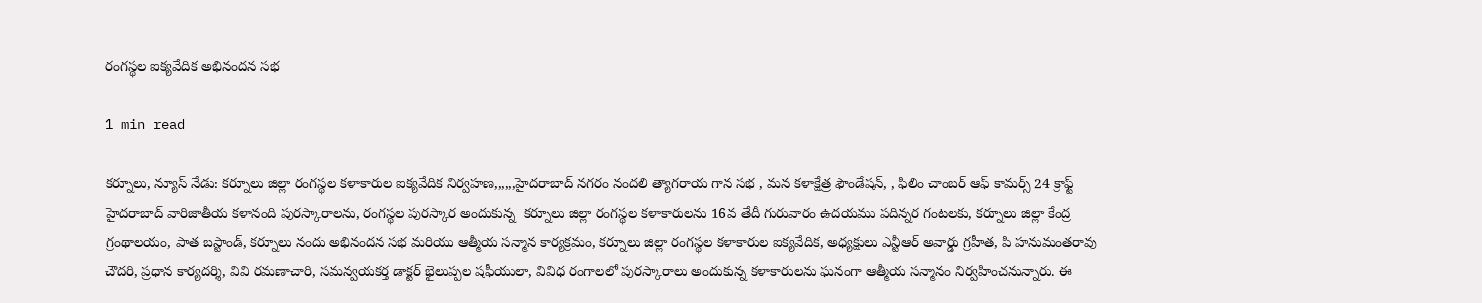రంగస్థల ఐక్యవేదిక అభినందన సభ

1 min read

కర్నూలు, న్యూస్ నేడు: కర్నూలు జిల్లా రంగస్థల కళాకారుల ఐక్యవేదిక నిర్వహణ,,,,,,హైదరాబాద్ నగరం నందలి త్యాగరాయ గాన సభ , మన కళాక్షేత్ర ఫౌండేషన్, , ఫిలిం చాంబర్ ఆఫ్ కామర్స్ 24 క్రాఫ్ట్  హైదరాబాద్ వారిజాతీయ కళానంది పురస్కారాలను, రంగస్థల పురస్కార అందుకున్న  కర్నూలు జిల్లా రంగస్థల కళాకారులను 16వ తేదీ గురువారం ఉదయము పదిన్నర గంటలకు, కర్నూలు జిల్లా కేంద్ర గ్రంథాలయం, పాత బస్టాండ్, కర్నూలు నందు అభినందన సభ మరియు ఆత్మీయ సన్మాన కార్యక్రమం, కర్నూలు జిల్లా రంగస్థల కళాకారుల ఐక్యవేదిక, అధ్యక్షులు ఎన్టీఆర్ అవార్డు గ్రహీత, పి హనుమంతరావు చౌదరి, ప్రధాన కార్యదర్శి, వివి రమణాచారి, సమన్వయకర్త డాక్టర్ భైలుప్పల షఫీయులా, వివిధ రంగాలలో పురస్కారాలు అందుకున్న కళాకారులను ఘనంగా ఆత్మీయ సన్మానం నిర్వహించనున్నారు. ఈ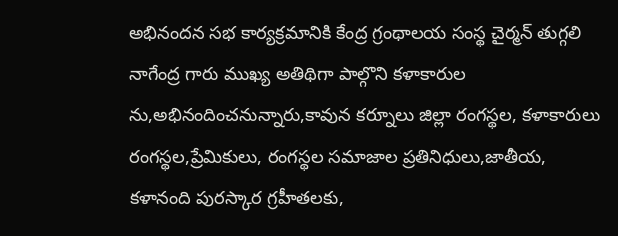అభినందన సభ కార్యక్రమానికి కేంద్ర గ్రంథాలయ సంస్థ చైర్మన్ తుగ్గలి నాగేంద్ర గారు ముఖ్య అతిథిగా పాల్గొని కళాకారుల ను,అభినందించనున్నారు,కావున కర్నూలు జిల్లా రంగస్థల, కళాకారులు రంగస్థల,ప్రేమికులు, రంగస్థల సమాజాల ప్రతినిధులు,జాతీయ, కళానంది పురస్కార గ్రహీతలకు,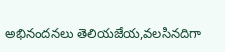అభినందనలు తెలియజేయ,వలసినదిగా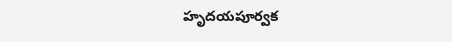హృదయపూర్వక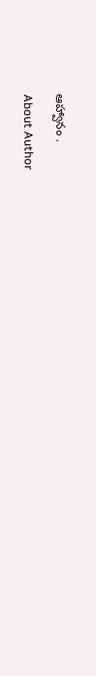ఆహ్వానం .

About Author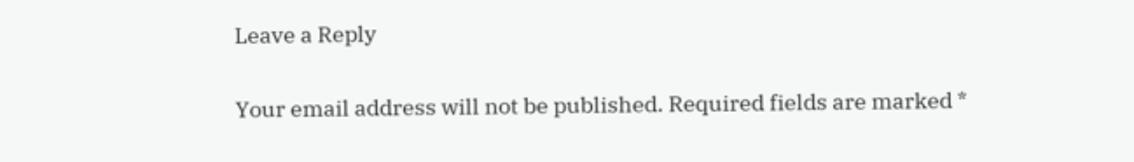Leave a Reply

Your email address will not be published. Required fields are marked *